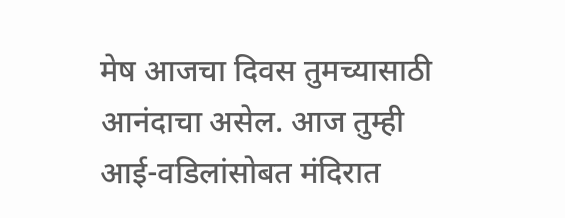मेष आजचा दिवस तुमच्यासाठी आनंदाचा असेल. आज तुम्ही आई-वडिलांसोबत मंदिरात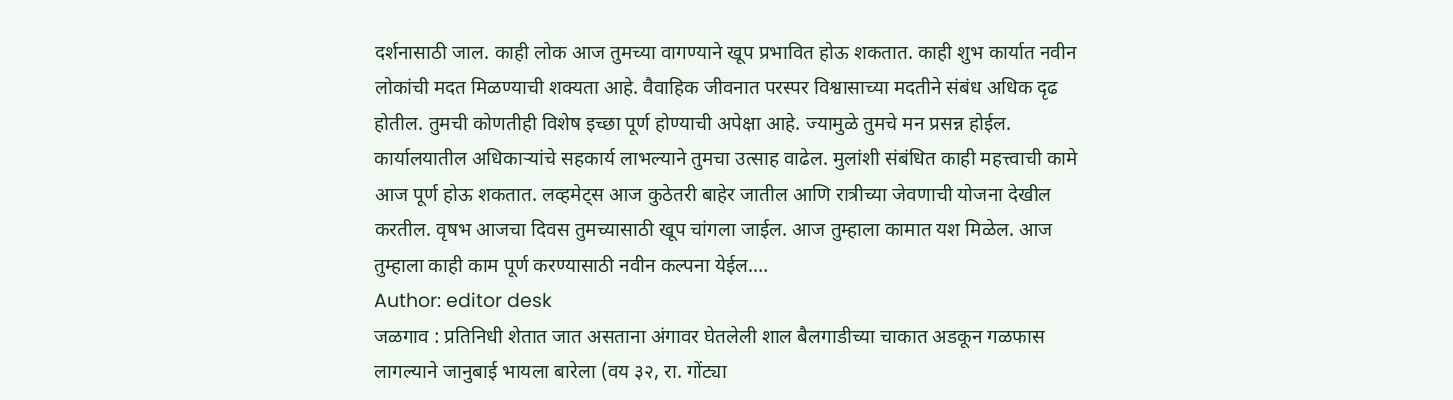दर्शनासाठी जाल. काही लोक आज तुमच्या वागण्याने खूप प्रभावित होऊ शकतात. काही शुभ कार्यात नवीन लोकांची मदत मिळण्याची शक्यता आहे. वैवाहिक जीवनात परस्पर विश्वासाच्या मदतीने संबंध अधिक दृढ होतील. तुमची कोणतीही विशेष इच्छा पूर्ण होण्याची अपेक्षा आहे. ज्यामुळे तुमचे मन प्रसन्न होईल. कार्यालयातील अधिकाऱ्यांचे सहकार्य लाभल्याने तुमचा उत्साह वाढेल. मुलांशी संबंधित काही महत्त्वाची कामे आज पूर्ण होऊ शकतात. लव्हमेट्स आज कुठेतरी बाहेर जातील आणि रात्रीच्या जेवणाची योजना देखील करतील. वृषभ आजचा दिवस तुमच्यासाठी खूप चांगला जाईल. आज तुम्हाला कामात यश मिळेल. आज तुम्हाला काही काम पूर्ण करण्यासाठी नवीन कल्पना येईल.…
Author: editor desk
जळगाव : प्रतिनिधी शेतात जात असताना अंगावर घेतलेली शाल बैलगाडीच्या चाकात अडकून गळफास लागल्याने जानुबाई भायला बारेला (वय ३२, रा. गोंट्या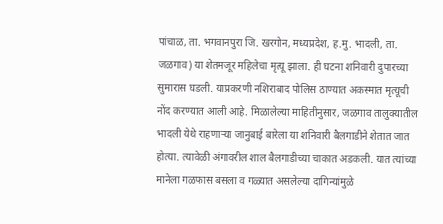पांचाळ, ता. भगवानपुरा जि. खरगोन, मध्यप्रदेश, ह.मु. भादली, ता. जळगाव) या शेतमजूर महिलेचा मृत्यू झाला. ही घटना शनिवारी दुपारच्या सुमारास घडली. याप्रकरणी नशिराबाद पोलिस ठाण्यात अकस्मात मृत्यूची नोंद करण्यात आली आहे. मिळालेल्या माहितीनुसार, जळगाव तालुक्यातील भादली येथे राहणाऱ्या जानुबाई बारेला या शनिवारी बैलगाडीने शेतात जात होत्या. त्यावेळी अंगावरील शाल बैलगाडीच्या चाकात अडकली. यात त्यांच्या मानेला गळफास बसला व गळ्यात असलेल्या दागिन्यांमुळे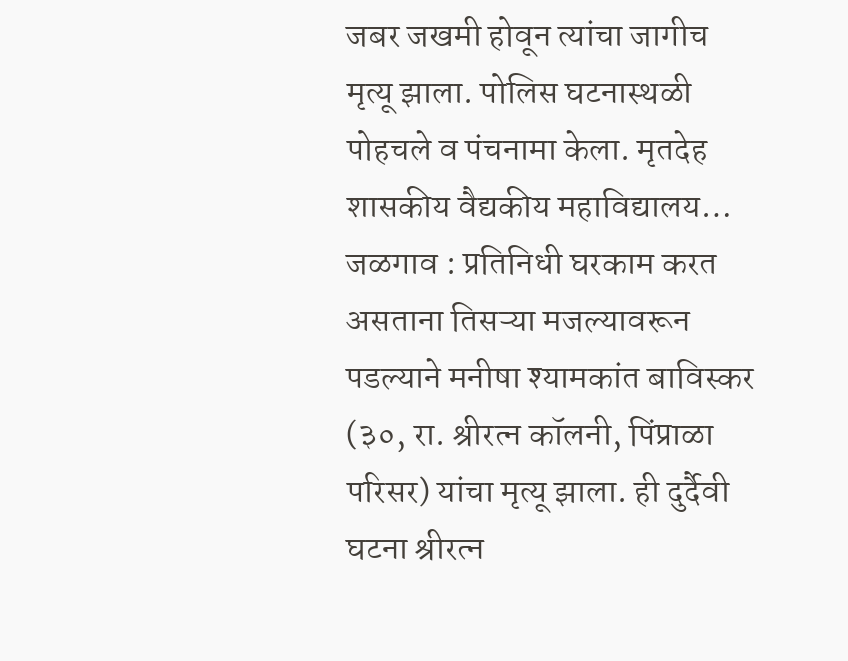जबर जखमी होवून त्यांचा जागीच मृत्यू झाला. पोलिस घटनास्थळी पोहचले व पंचनामा केला. मृतदेह शासकीय वैद्यकीय महाविद्यालय…
जळगाव : प्रतिनिधी घरकाम करत असताना तिसऱ्या मजल्यावरून पडल्याने मनीषा श्यामकांत बाविस्कर (३०, रा. श्रीरत्न कॉलनी, पिंप्राळा परिसर) यांचा मृत्यू झाला. ही दुर्दैवी घटना श्रीरत्न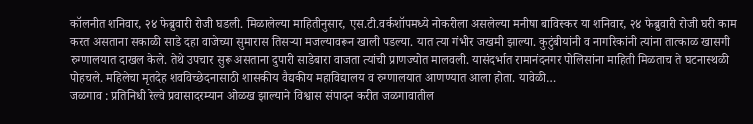कॉलनीत शनिवार, २४ फेब्रुवारी रोजी घडली. मिळालेल्या माहितीनुसार, एस.टी.वर्कशॉपमध्ये नोकरीला असलेल्या मनीषा बाविस्कर या शनिवार, २४ फेब्रुवारी रोजी घरी काम करत असताना सकाळी साडे दहा वाजेच्या सुमारास तिसऱ्या मजल्यावरून खाली पडल्या. यात त्या गंभीर जखमी झाल्या. कुटुंबीयांनी व नागरिकांनी त्यांना तात्काळ खासगी रुग्णालयात दाखल केले. तेथे उपचार सुरू असताना दुपारी साडेबारा वाजता त्यांची प्राणज्योत मालवली. यासंदर्भात रामानंदनगर पोलिसांना माहिती मिळताच ते घटनास्थळी पोहचले. महिलेचा मृतदेह शवविच्छेदनासाठी शासकीय वैद्यकीय महाविद्यालय व रुग्णालयात आणण्यात आला होता. यावेळी…
जळगाव : प्रतिनिधी रेल्वे प्रवासादरम्यान ओळख झाल्याने विश्वास संपादन करीत जळगावातील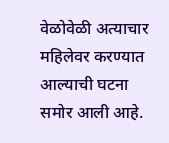वेळोवेळी अत्याचार महिलेवर करण्यात आल्याची घटना समोर आली आहे.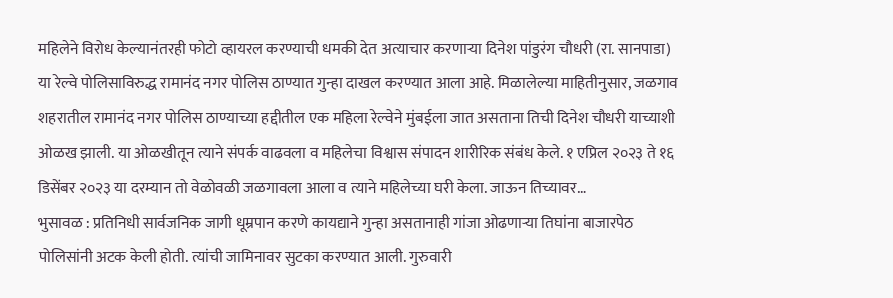महिलेने विरोध केल्यानंतरही फोटो व्हायरल करण्याची धमकी देत अत्याचार करणाऱ्या दिनेश पांडुरंग चौधरी (रा. सानपाडा) या रेल्वे पोलिसाविरुद्ध रामानंद नगर पोलिस ठाण्यात गुन्हा दाखल करण्यात आला आहे. मिळालेल्या माहितीनुसार, जळगाव शहरातील रामानंद नगर पोलिस ठाण्याच्या हद्दीतील एक महिला रेल्वेने मुंबईला जात असताना तिची दिनेश चौधरी याच्याशी ओळख झाली. या ओळखीतून त्याने संपर्क वाढवला व महिलेचा विश्वास संपादन शारीरिक संबंध केले. १ एप्रिल २०२३ ते १६ डिसेंबर २०२३ या दरम्यान तो वेळोवळी जळगावला आला व त्याने महिलेच्या घरी केला. जाऊन तिच्यावर…
भुसावळ : प्रतिनिधी सार्वजनिक जागी धूम्रपान करणे कायद्याने गुन्हा असतानाही गांजा ओढणाऱ्या तिघांना बाजारपेठ पोलिसांनी अटक केली होती. त्यांची जामिनावर सुटका करण्यात आली. गुरुवारी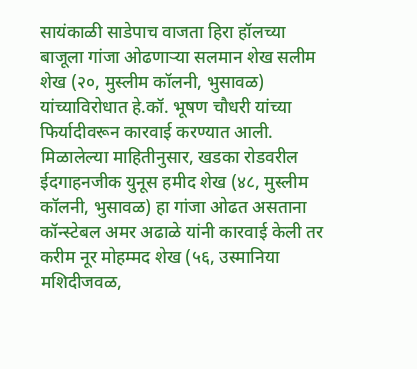सायंकाळी साडेपाच वाजता हिरा हॉलच्या बाजूला गांजा ओढणाऱ्या सलमान शेख सलीम शेख (२०, मुस्लीम कॉलनी, भुसावळ) यांच्याविरोधात हे.कॉ. भूषण चौधरी यांच्या फिर्यादीवरून कारवाई करण्यात आली. मिळालेल्या माहितीनुसार, खडका रोडवरील ईदगाहनजीक युनूस हमीद शेख (४८, मुस्लीम कॉलनी, भुसावळ) हा गांजा ओढत असताना कॉन्स्टेबल अमर अढाळे यांनी कारवाई केली तर करीम नूर मोहम्मद शेख (५६, उस्मानिया मशिदीजवळ,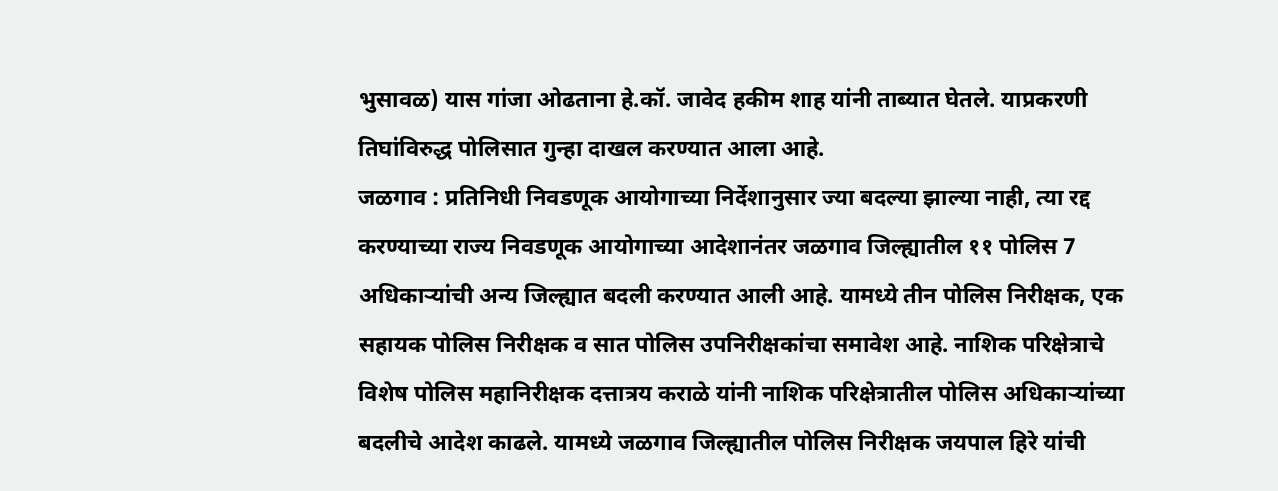भुसावळ) यास गांजा ओढताना हे.कॉ. जावेद हकीम शाह यांनी ताब्यात घेतले. याप्रकरणी तिघांविरुद्ध पोलिसात गुन्हा दाखल करण्यात आला आहे.
जळगाव : प्रतिनिधी निवडणूक आयोगाच्या निर्देशानुसार ज्या बदल्या झाल्या नाही, त्या रद्द करण्याच्या राज्य निवडणूक आयोगाच्या आदेशानंतर जळगाव जिल्ह्यातील ११ पोलिस 7 अधिकाऱ्यांची अन्य जिल्ह्यात बदली करण्यात आली आहे. यामध्ये तीन पोलिस निरीक्षक, एक सहायक पोलिस निरीक्षक व सात पोलिस उपनिरीक्षकांचा समावेश आहे. नाशिक परिक्षेत्राचे विशेष पोलिस महानिरीक्षक दत्तात्रय कराळे यांनी नाशिक परिक्षेत्रातील पोलिस अधिकाऱ्यांच्या बदलीचे आदेश काढले. यामध्ये जळगाव जिल्ह्यातील पोलिस निरीक्षक जयपाल हिरे यांची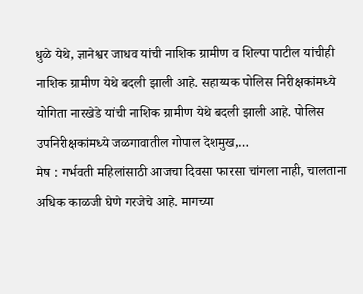धुळे येथे, ज्ञानेश्वर जाधव यांची नाशिक ग्रामीण व शिल्पा पाटील यांचीही नाशिक ग्रामीण येथे बदली झाली आहे. सहाय्यक पोलिस निरीक्षकांमध्ये योगिता नारखेडे यांची नाशिक ग्रामीण येथे बदली झाली आहे. पोलिस उपनिरीक्षकांमध्ये जळगावातील गोपाल देशमुख,…
मेष : गर्भवती महिलांसाठी आजचा दिवसा फारसा चांगला नाही, चालताना अधिक काळजी घेणे गरजेचे आहे. मागच्या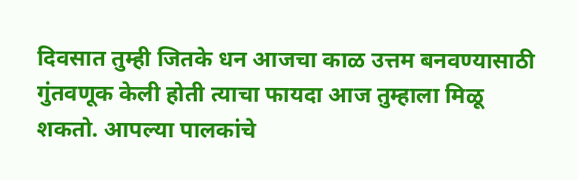दिवसात तुम्ही जितके धन आजचा काळ उत्तम बनवण्यासाठी गुंतवणूक केली होती त्याचा फायदा आज तुम्हाला मिळू शकतो. आपल्या पालकांचे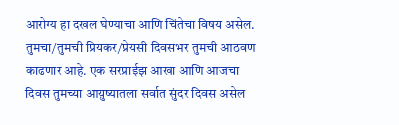आरोग्य हा दखल घेण्याचा आणि चिंतेचा विषय असेल. तुमचा/तुमची प्रियकर/प्रेयसी दिवसभर तुमची आठवण काढणार आहे. एक सरप्राईझ आखा आणि आजचा दिवस तुमच्या आय़ुष्यातला सर्वात सुंदर दिवस असेल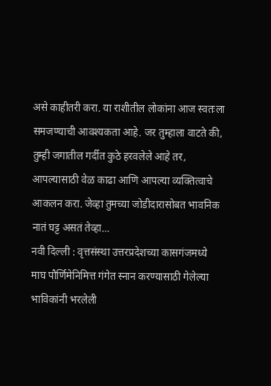असे काहीतरी करा. या राशीतील लोकांना आज स्वतःला समजण्याची आवश्यकता आहे. जर तुम्हाला वाटते की, तुम्ही जगातील गर्दीत कुठे हरवलेले आहे तर, आपल्यासाठी वेळ काढा आणि आपल्या व्यक्तित्वाचे आकलन करा. जेव्हा तुमच्या जोडीदारासोबत भावनिक नातं घट्ट असतं तेव्हा…
नवी दिल्ली : वृत्तसंस्था उत्तरप्रदेशच्या कासगंजमध्ये माघ पौर्णिमेनिमित्त गंगेत स्नान करण्यासाठी गेलेल्या भाविकांनी भरलेली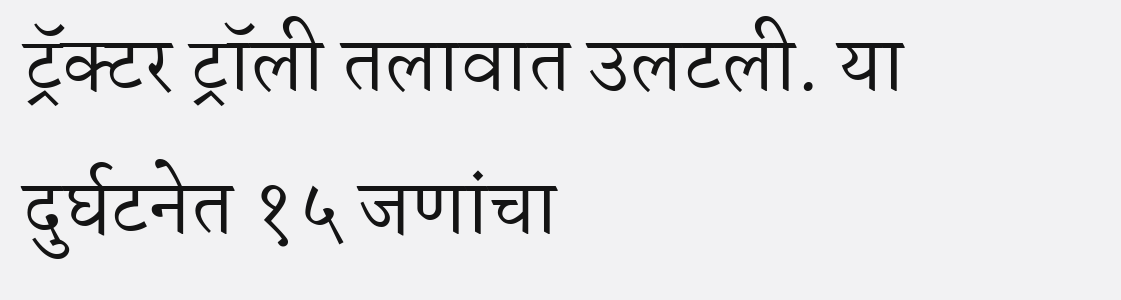ट्रॅक्टर ट्रॉली तलावात उलटली. या दुर्घटनेत १५ जणांचा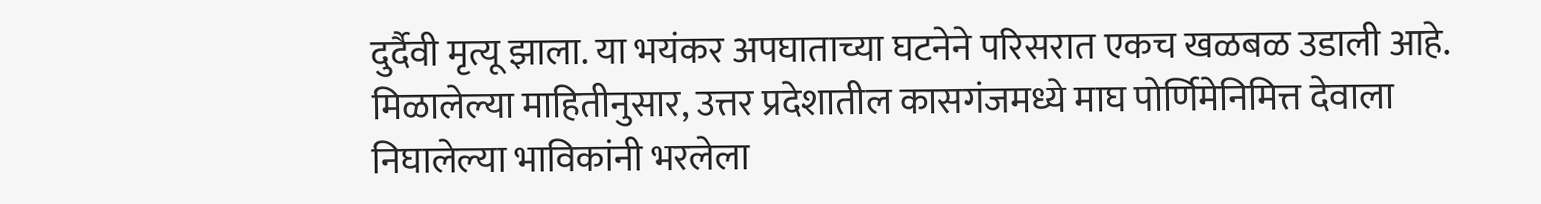दुर्दैवी मृत्यू झाला. या भयंकर अपघाताच्या घटनेने परिसरात एकच खळबळ उडाली आहे. मिळालेल्या माहितीनुसार, उत्तर प्रदेशातील कासगंजमध्ये माघ पोर्णिमेनिमित्त देवाला निघालेल्या भाविकांनी भरलेला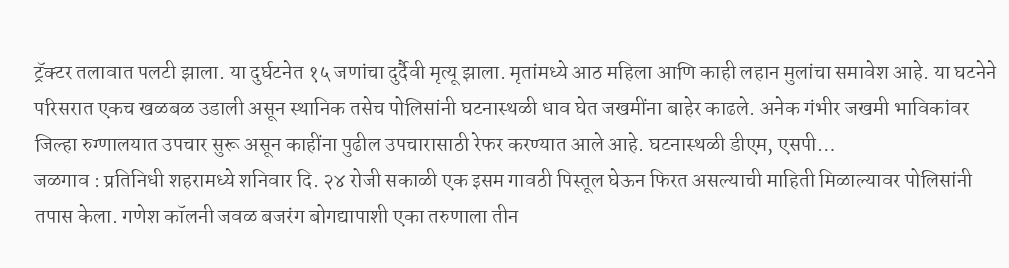ट्रॅक्टर तलावात पलटी झाला. या दुर्घटनेत १५ जणांचा दुर्दैवी मृत्यू झाला. मृतांमध्ये आठ महिला आणि काही लहान मुलांचा समावेश आहे. या घटनेने परिसरात एकच खळबळ उडाली असून स्थानिक तसेच पोलिसांनी घटनास्थळी धाव घेत जखमींना बाहेर काढले. अनेक गंभीर जखमी भाविकांवर जिल्हा रुग्णालयात उपचार सुरू असून काहींना पुढील उपचारासाठी रेफर करण्यात आले आहे. घटनास्थळी डीएम, एसपी…
जळगाव : प्रतिनिधी शहरामध्ये शनिवार दि. २४ रोजी सकाळी एक इसम गावठी पिस्तूल घेऊन फिरत असल्याची माहिती मिळाल्यावर पोलिसांनी तपास केला. गणेश कॉलनी जवळ बजरंग बोगद्यापाशी एका तरुणाला तीन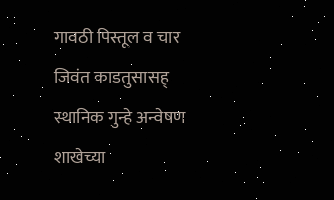गावठी पिस्तूल व चार जिवंत काडतुसासह् स्थानिक गुन्हे अन्वेषण शाखेच्या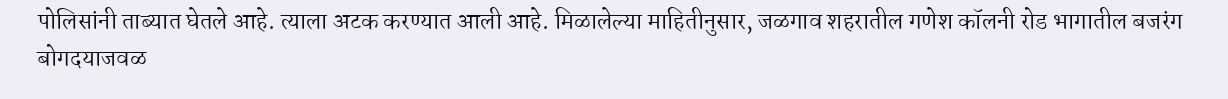पोलिसांनी ताब्यात घेतले आहे. त्याला अटक करण्यात आली आहे. मिळालेल्या माहितीनुसार, जळगाव शहरातील गणेश कॉलनी रोड भागातील बजरंग बोगदयाजवळ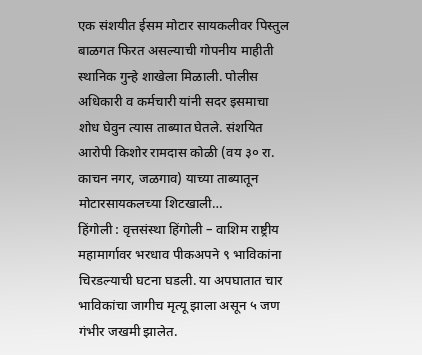एक संशयीत ईसम मोटार सायकलीवर पिस्तुल बाळगत फिरत असल्याची गोपनीय माहीती स्थानिक गुन्हे शाखेला मिळाली. पोलीस अधिकारी व कर्मचारी यांनी सदर इसमाचा शोध घेवुन त्यास ताब्यात घेतले. संशयित आरोपी किशोर रामदास कोळी (वय ३० रा. काचन नगर, जळगाव) याच्या ताब्यातून मोटारसायकलच्या शिटखाली…
हिंगोली : वृत्तसंस्था हिंगोली – वाशिम राष्ट्रीय महामार्गावर भरधाव पीकअपने ९ भाविकांना चिरडल्याची घटना घडली. या अपघातात चार भाविकांचा जागीच मृत्यू झाला असून ५ जण गंभीर जखमी झालेत.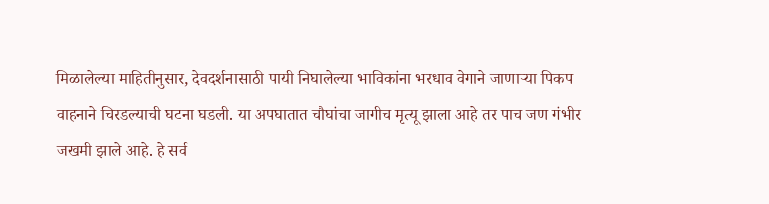मिळालेल्या माहितीनुसार, देवदर्शनासाठी पायी निघालेल्या भाविकांना भरधाव वेगाने जाणाऱ्या पिकप वाहनाने चिरडल्याची घटना घडली. या अपघातात चौघांचा जागीच मृत्यू झाला आहे तर पाच जण गंभीर जखमी झाले आहे. हे सर्व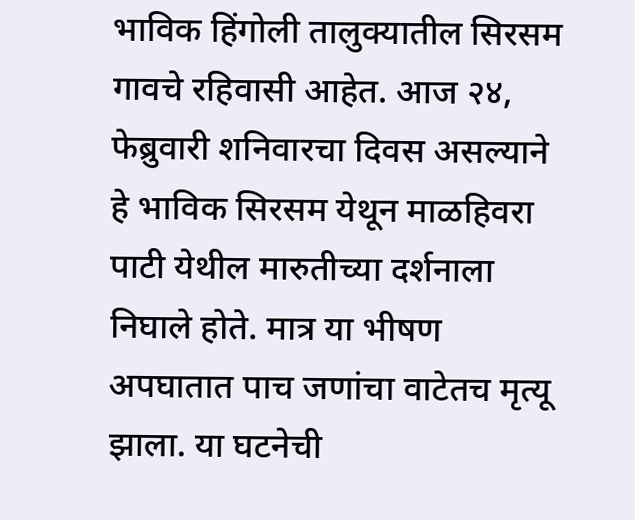भाविक हिंगोली तालुक्यातील सिरसम गावचे रहिवासी आहेत. आज २४, फेब्रुवारी शनिवारचा दिवस असल्याने हे भाविक सिरसम येथून माळहिवरा पाटी येथील मारुतीच्या दर्शनाला निघाले होते. मात्र या भीषण अपघातात पाच जणांचा वाटेतच मृत्यू झाला. या घटनेची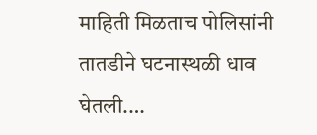माहिती मिळताच पोलिसांनी तातडीने घटनास्थळी धाव घेतली.…